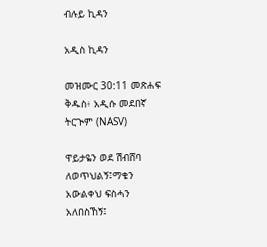ብሉይ ኪዳን

አዲስ ኪዳን

መዝሙር 30:11 መጽሐፍ ቅዱስ፥ አዲሱ መደበኛ ትርጒም (NASV)

ዋይታዬን ወደ ሽብሸባ ለወጥህልኝ፤ማቄን አውልቀህ ፍስሓን አለበስኸኝ፤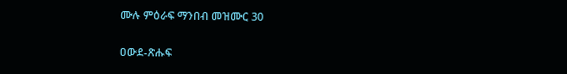ሙሉ ምዕራፍ ማንበብ መዝሙር 30

ዐውደ-ጽሑፍ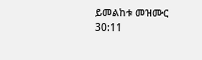ይመልከቱ መዝሙር 30:11